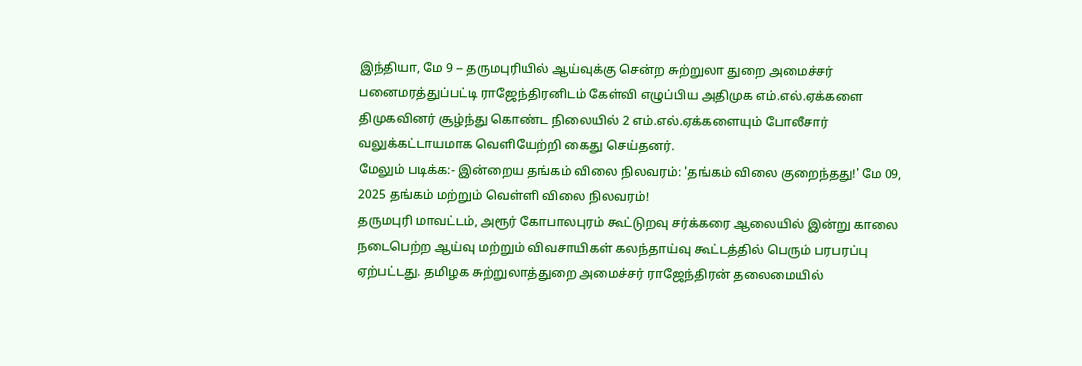இந்தியா, மே 9 -- தருமபுரியில் ஆய்வுக்கு சென்ற சுற்றுலா துறை அமைச்சர் பனைமரத்துப்பட்டி ராஜேந்திரனிடம் கேள்வி எழுப்பிய அதிமுக எம்.எல்.ஏக்களை திமுகவினர் சூழ்ந்து கொண்ட நிலையில் 2 எம்.எல்.ஏக்களையும் போலீசார் வலுக்கட்டாயமாக வெளியேற்றி கைது செய்தனர்.
மேலும் படிக்க:- இன்றைய தங்கம் விலை நிலவரம்: 'தங்கம் விலை குறைந்தது!' மே 09, 2025 தங்கம் மற்றும் வெள்ளி விலை நிலவரம்!
தருமபுரி மாவட்டம், அரூர் கோபாலபுரம் கூட்டுறவு சர்க்கரை ஆலையில் இன்று காலை நடைபெற்ற ஆய்வு மற்றும் விவசாயிகள் கலந்தாய்வு கூட்டத்தில் பெரும் பரபரப்பு ஏற்பட்டது. தமிழக சுற்றுலாத்துறை அமைச்சர் ராஜேந்திரன் தலைமையில்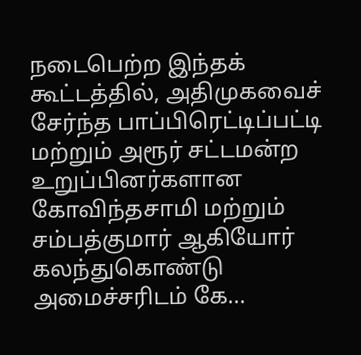நடைபெற்ற இந்தக் கூட்டத்தில், அதிமுகவைச் சேர்ந்த பாப்பிரெட்டிப்பட்டி மற்றும் அரூர் சட்டமன்ற உறுப்பினர்களான கோவிந்தசாமி மற்றும் சம்பத்குமார் ஆகியோர் கலந்துகொண்டு அமைச்சரிடம் கே...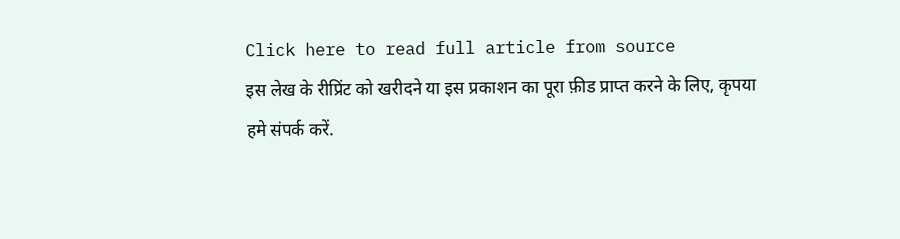Click here to read full article from source
इस लेख के रीप्रिंट को खरीदने या इस प्रकाशन का पूरा फ़ीड प्राप्त करने के लिए, कृपया
हमे संपर्क करें.